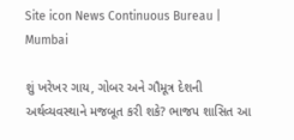Site icon News Continuous Bureau | Mumbai

શું ખરેખર ગાય, ગોબર અને ગૌમૂત્ર દેશની અર્થવ્યવસ્થાને મજબૂત કરી શકે? ભાજપ શાસિત આ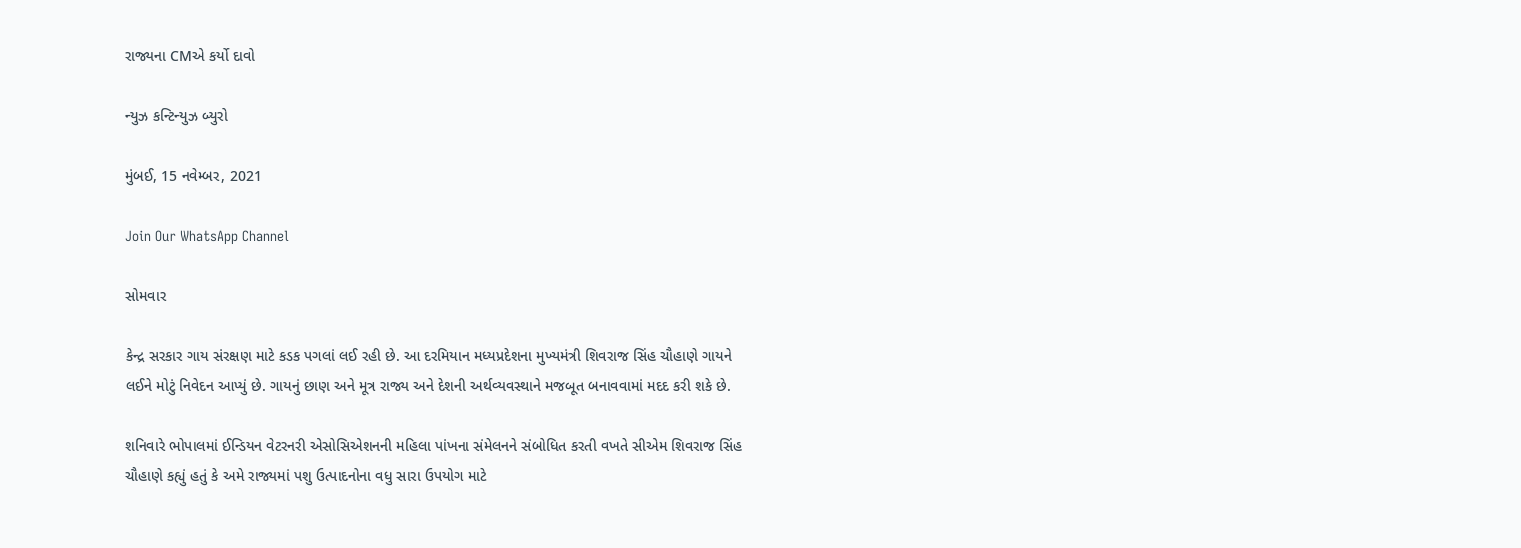રાજ્યના CMએ કર્યો દાવો

ન્યુઝ કન્ટિન્યુઝ બ્યુરો

મુંબઈ, 15 નવેમ્બર, 2021

Join Our WhatsApp Channel

સોમવાર

કેન્દ્ર સરકાર ગાય સંરક્ષણ માટે કડક પગલાં લઈ રહી છે. આ દરમિયાન મધ્યપ્રદેશના મુખ્યમંત્રી શિવરાજ સિંહ ચૌહાણે ગાયને લઈને મોટું નિવેદન આપ્યું છે. ગાયનું છાણ અને મૂત્ર રાજ્ય અને દેશની અર્થવ્યવસ્થાને મજબૂત બનાવવામાં મદદ કરી શકે છે.

શનિવારે ભોપાલમાં ઈન્ડિયન વેટરનરી એસોસિએશનની મહિલા પાંખના સંમેલનને સંબોધિત કરતી વખતે સીએમ શિવરાજ સિંહ ચૌહાણે કહ્યું હતું કે અમે રાજ્યમાં પશુ ઉત્પાદનોના વધુ સારા ઉપયોગ માટે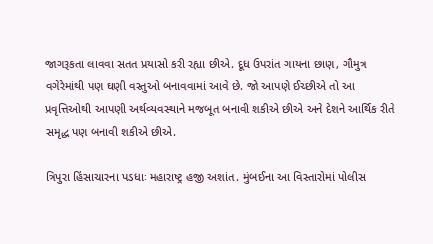જાગરૂકતા લાવવા સતત પ્રયાસો કરી રહ્યા છીએ. દૂધ ઉપરાંત ગાયના છાણ, ગૌમુત્ર વગેરેમાંથી પણ ઘણી વસ્તુઓ બનાવવામાં આવે છે. જો આપણે ઈચ્છીએ તો આ પ્રવૃત્તિઓથી આપણી અર્થવ્યવસ્થાને મજબૂત બનાવી શકીએ છીએ અને દેશને આર્થિક રીતે સમૃદ્ધ પણ બનાવી શકીએ છીએ.

ત્રિપુરા હિંસાચારના પડધાઃ મહારાષ્ટ્ર હજી અશાંત. મુંબઈના આ વિસ્તારોમાં પોલીસ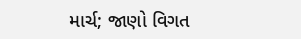માર્ચ; જાણો વિગત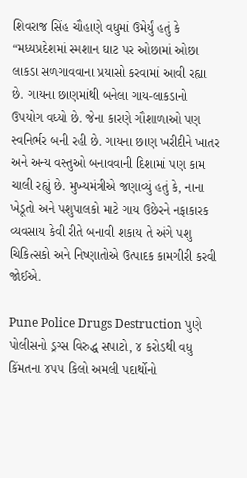શિવરાજ સિંહ ચૌહાણે વધુમાં ઉમેર્યું હતું કે “મધ્યપ્રદેશમાં સ્મશાન ઘાટ પર ઓછામાં ઓછા લાકડા સળગાવવાના પ્રયાસો કરવામાં આવી રહ્યા છે. ગાયના છાણમાંથી બનેલા ગાય-લાકડાનો ઉપયોગ વધ્યો છે. જેના કારણે ગૌશાળાઓ પણ સ્વનિર્ભર બની રહી છે. ગાયના છાણ ખરીદીને ખાતર અને અન્ય વસ્તુઓ બનાવવાની દિશામાં પણ કામ ચાલી રહ્યું છે. મુખ્યમંત્રીએ જણાવ્યું હતું કે, નાના ખેડૂતો અને પશુપાલકો માટે ગાય ઉછેરને નફાકારક વ્યવસાય કેવી રીતે બનાવી શકાય તે અંગે પશુ ચિકિત્સકો અને નિષ્ણાતોએ ઉત્પાદક કામગીરી કરવી જોઈએ.

Pune Police Drugs Destruction પુણે પોલીસનો ડ્રગ્સ વિરુદ્ધ સપાટો, ૪ કરોડથી વધુ કિંમતના ૪૫૫ કિલો અમલી પદાર્થોનો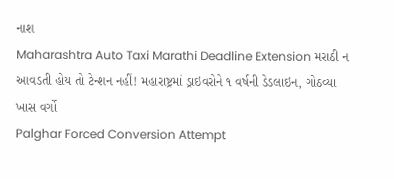નાશ
Maharashtra Auto Taxi Marathi Deadline Extension મરાઠી ન આવડતી હોય તો ટેન્શન નહીં! મહારાષ્ટ્રમાં ડ્રાઇવરોને ૧ વર્ષની ડેડલાઇન, ગોઠવ્યા ખાસ વર્ગો
Palghar Forced Conversion Attempt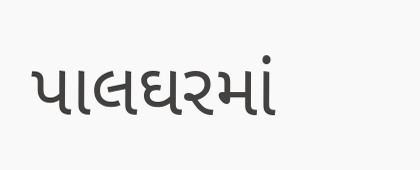પાલઘરમાં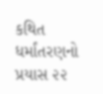કથિત ધર્માંતરણનો પ્રયાસ ૨૨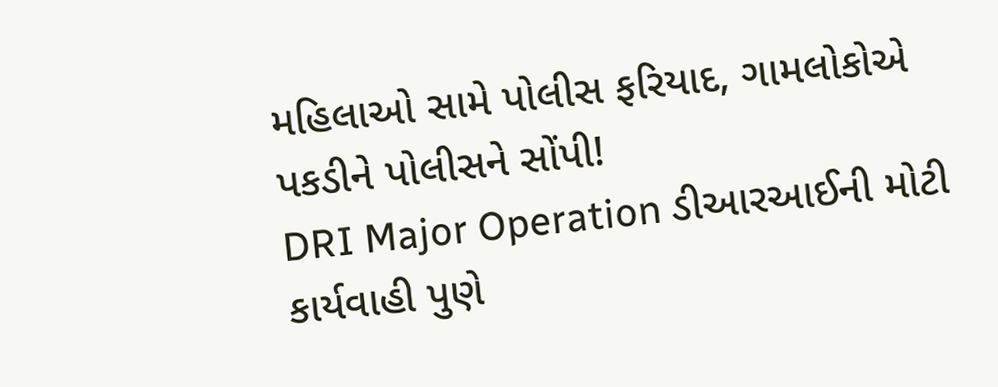મહિલાઓ સામે પોલીસ ફરિયાદ, ગામલોકોએ પકડીને પોલીસને સોંપી!
DRI Major Operation ડીઆરઆઈની મોટી કાર્યવાહી પુણે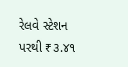રેલવે સ્ટેશન પરથી ₹૩.૪૧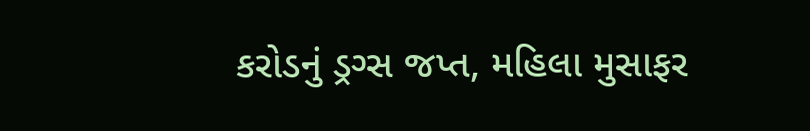કરોડનું ડ્રગ્સ જપ્ત, મહિલા મુસાફર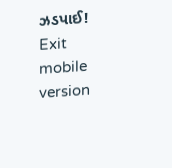ઝડપાઈ!
Exit mobile version